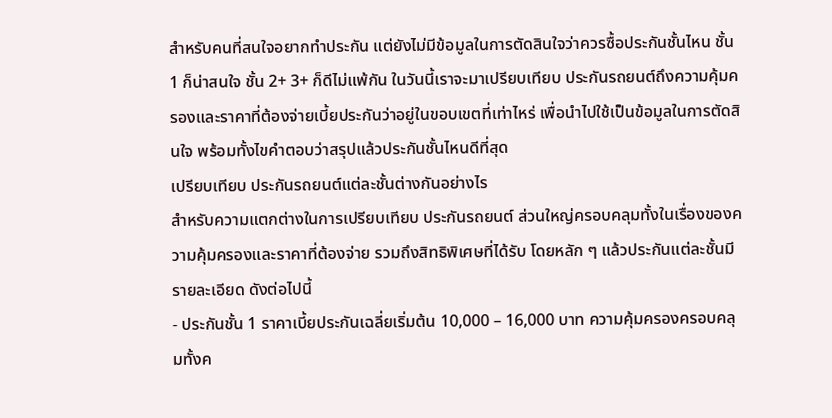สำหรับคนที่สนใจอยากทำประกัน แต่ยังไม่มีข้อมูลในการตัดสินใจว่าควรซื้อประกันชั้นไหน ชั้น 1 ก็น่าสนใจ ชั้น 2+ 3+ ก็ดีไม่แพ้กัน ในวันนี้เราจะมาเปรียบเทียบ ประกันรถยนต์ถึงความคุ้มครองและราคาที่ต้องจ่ายเบี้ยประกันว่าอยู่ในขอบเขตที่เท่าไหร่ เพื่อนำไปใช้เป็นข้อมูลในการตัดสินใจ พร้อมทั้งไขคำตอบว่าสรุปแล้วประกันชั้นไหนดีที่สุด
เปรียบเทียบ ประกันรถยนต์แต่ละชั้นต่างกันอย่างไร
สำหรับความแตกต่างในการเปรียบเทียบ ประกันรถยนต์ ส่วนใหญ่ครอบคลุมทั้งในเรื่องของความคุ้มครองและราคาที่ต้องจ่าย รวมถึงสิทธิพิเศษที่ได้รับ โดยหลัก ๆ แล้วประกันแต่ละชั้นมีรายละเอียด ดังต่อไปนี้
- ประกันชั้น 1 ราคาเบี้ยประกันเฉลี่ยเริ่มต้น 10,000 – 16,000 บาท ความคุ้มครองครอบคลุมทั้งค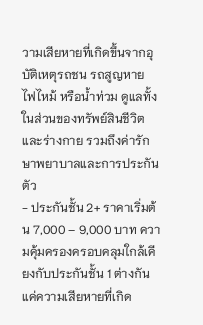วามเสียหายที่เกิดขึ้นจากอุบัติเหตุรถชน รถสูญหาย ไฟไหม้ หรือน้ำท่วม ดูแลทั้งในส่วนของทรัพย์สินชีวิตและร่างกาย รวมถึงค่ารักษาพยาบาลและการประกันตัว
- ประกันชั้น 2+ ราคาเริ่มต้น 7,000 – 9,000 บาท ความคุ้มครองครอบคลุมใกล้เคียงกับประกันชั้น 1 ต่างกันแค่ความเสียหายที่เกิด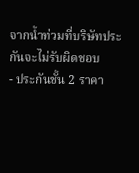จากน้ำท่วมที่บริษัทประกันจะไม่รับผิดชอบ
- ประกันชั้น 2 ราคา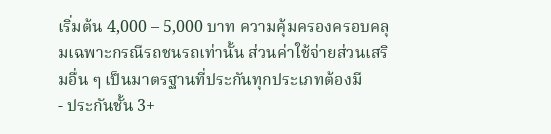เริ่มต้น 4,000 – 5,000 บาท ความคุ้มครองครอบคลุมเฉพาะกรณีรถชนรถเท่านั้น ส่วนค่าใช้จ่ายส่วนเสริมอื่น ๆ เป็นมาตรฐานที่ประกันทุกประเภทต้องมี
- ประกันชั้น 3+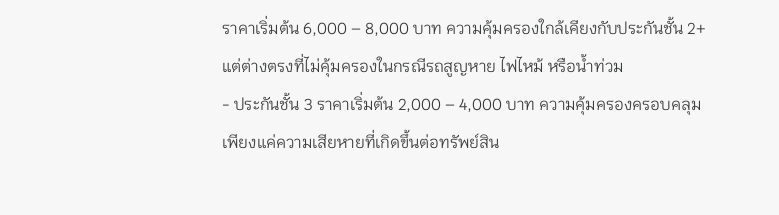ราคาเริ่มต้น 6,000 – 8,000 บาท ความคุ้มครองใกล้เคียงกับประกันชั้น 2+ แต่ต่างตรงที่ไม่คุ้มครองในกรณีรถสูญหาย ไฟไหม้ หรือน้ำท่วม
- ประกันชั้น 3 ราคาเริ่มต้น 2,000 – 4,000 บาท ความคุ้มครองครอบคลุมเพียงแค่ความเสียหายที่เกิดขึ้นต่อทรัพย์สิน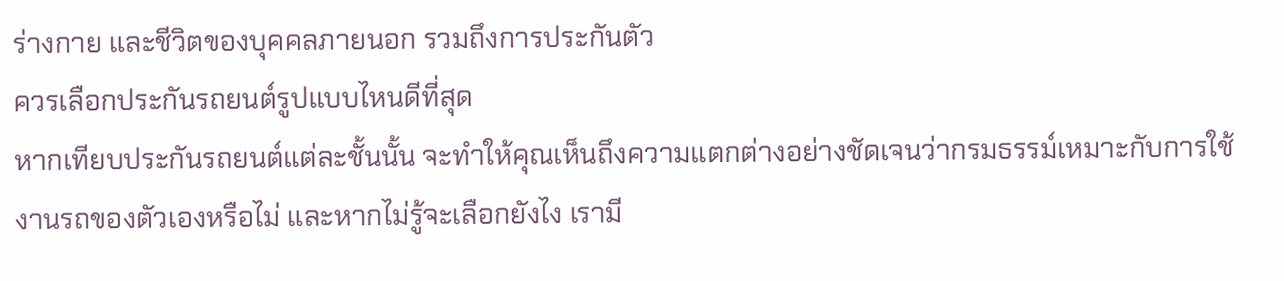ร่างกาย และชีวิตของบุคคลภายนอก รวมถึงการประกันตัว
ควรเลือกประกันรถยนต์รูปแบบไหนดีที่สุด
หากเทียบประกันรถยนต์แต่ละชั้นนั้น จะทำให้คุณเห็นถึงความแตกต่างอย่างชัดเจนว่ากรมธรรม์เหมาะกับการใช้งานรถของตัวเองหรือไม่ และหากไม่รู้จะเลือกยังไง เรามี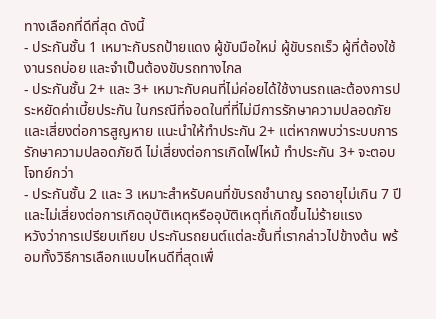ทางเลือกที่ดีที่สุด ดังนี้
- ประกันชั้น 1 เหมาะกับรถป้ายแดง ผู้ขับมือใหม่ ผู้ขับรถเร็ว ผู้ที่ต้องใช้งานรถบ่อย และจำเป็นต้องขับรถทางไกล
- ประกันชั้น 2+ และ 3+ เหมาะกับคนที่ไม่ค่อยได้ใช้งานรถและต้องการประหยัดค่าเบี้ยประกัน ในกรณีที่จอดในที่ที่ไม่มีการรักษาความปลอดภัยและเสี่ยงต่อการสูญหาย แนะนำให้ทำประกัน 2+ แต่หากพบว่าระบบการรักษาความปลอดภัยดี ไม่เสี่ยงต่อการเกิดไฟไหม้ ทำประกัน 3+ จะตอบโจทย์กว่า
- ประกันชั้น 2 และ 3 เหมาะสำหรับคนที่ขับรถชำนาญ รถอายุไม่เกิน 7 ปี และไม่เสี่ยงต่อการเกิดอุบัติเหตุหรืออุบัติเหตุที่เกิดขึ้นไม่ร้ายแรง
หวังว่าการเปรียบเทียบ ประกันรถยนต์แต่ละชั้นที่เรากล่าวไปข้างต้น พร้อมทั้งวิธีการเลือกแบบไหนดีที่สุดเพื่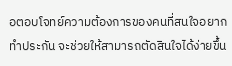อตอบโจทย์ความต้องการของคนที่สนใจอยากทำประกัน จะช่วยให้สามารถตัดสินใจได้ง่ายขึ้น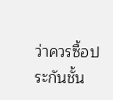ว่าควรซื้อประกันชั้น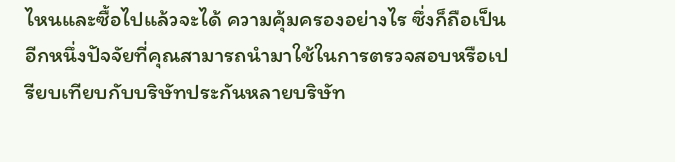ไหนและซื้อไปแล้วจะได้ ความคุ้มครองอย่างไร ซึ่งก็ถือเป็นอีกหนึ่งปัจจัยที่คุณสามารถนำมาใช้ในการตรวจสอบหรือเปรียบเทียบกับบริษัทประกันหลายบริษัท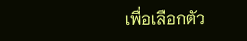เพื่อเลือกตัว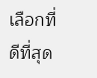เลือกที่ดีที่สุด